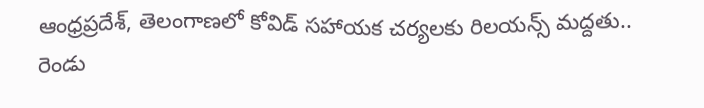ఆంధ్రప్రదేశ్, తెలంగాణలో కోవిడ్ సహాయక చర్యలకు రిలయన్స్ మద్దతు.. రెండు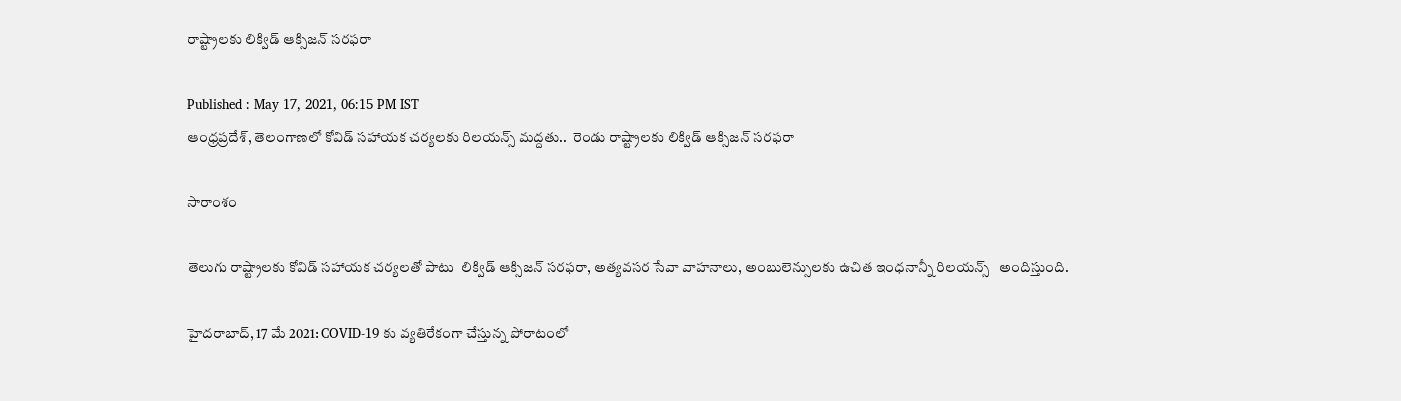రాష్ట్రాలకు లిక్విడ్ ఆక్సిజన్ సరఫరా

Published : May 17, 2021, 06:15 PM IST
ఆంధ్రప్రదేశ్, తెలంగాణలో కోవిడ్ సహాయక చర్యలకు రిలయన్స్ మద్దతు..  రెండు రాష్ట్రాలకు లిక్విడ్ ఆక్సిజన్ సరఫరా

సారాంశం

తెలుగు రాష్ట్రాలకు కోవిడ్ సహాయక చర్యలతో పాటు  లిక్విడ్ ఆక్సిజన్ సరఫరా, అత్యవసర సేవా వాహనాలు, అంబులెన్సులకు ఉచిత ఇంధనాన్నీ రిలయన్స్   అందిస్తుంది.

హైదరాబాద్, 17 మే 2021: COVID-19 కు వ్యతిరేకంగా చేస్తున్న పోరాటంలో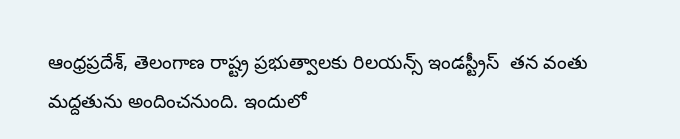ఆంధ్రప్రదేశ్, తెలంగాణ రాష్ట్ర ప్రభుత్వాలకు రిలయన్స్ ఇండస్ట్రీస్  తన వంతు మద్దతును అందించనుంది. ఇందులో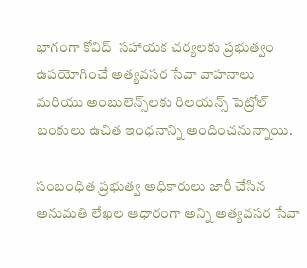భాగంగా కోవిద్  సహాయక చర్యలకు ప్రభుత్వం ఉపయోగించే అత్యవసర సేవా వాహనాలు మరియు అంబులెన్స్‌లకు రిలయన్స్ పెట్రోల్  బంకులు ఉచిత ఇంధనాన్ని అందించనున్నాయి.

సంబంధిత ప్రభుత్వ అధికారులు జారీ చేసిన అనుమతి లేఖల ఆధారంగా అన్ని అత్యవసర సేవా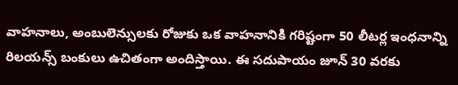వాహనాలు, అంబులెన్సులకు రోజుకు ఒక వాహనానికి గరిష్టంగా 50 లీటర్ల ఇంధనాన్ని రిలయన్స్ బంకులు ఉచితంగా అందిస్తాయి. ఈ సదుపాయం జూన్ 30 వరకు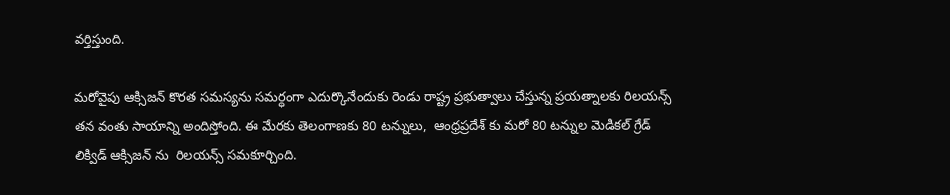వర్తిస్తుంది.

మరోవైపు ఆక్సిజన్ కొరత సమస్యను సమర్ధంగా ఎదుర్కొనేందుకు రెండు రాష్ట్ర ప్రభుత్వాలు చేస్తున్న ప్రయత్నాలకు రిలయన్స్ తన వంతు సాయాన్ని అందిస్తోంది. ఈ మేరకు తెలంగాణకు 80 టన్నులు,  ఆంధ్రప్రదేశ్ కు మరో 80 టన్నుల మెడికల్ గ్రేడ్ లిక్విడ్ ఆక్సిజన్ ను  రిలయన్స్ సమకూర్చింది.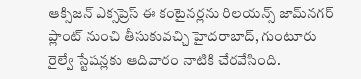ఆక్సిజన్ ఎక్సప్రెస్ ఈ కంటైనర్లను రిలయన్స్ జామ్‌నగర్ ప్లాంట్ నుంచి తీసుకువచ్చి హైదరాబాద్, గుంటూరు రైల్వే స్టేషన్లకు ఆదివారం నాటికి చేరవేసింది.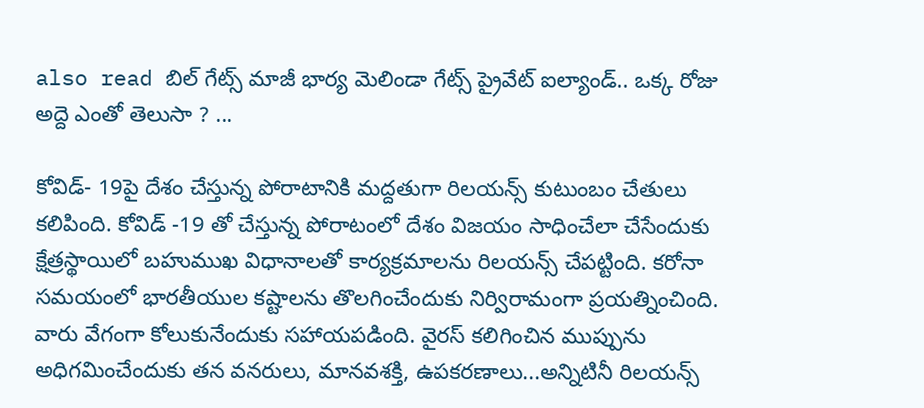also read బిల్ గేట్స్ మాజీ భార్య మెలిండా గేట్స్ ప్రైవేట్ ఐల్యాండ్.. ఒక్క రోజు అద్దె ఎంతో తెలుసా ? ...

కోవిడ్- 19పై దేశం చేస్తున్న పోరాటానికి మద్దతుగా రిలయన్స్ కుటుంబం చేతులు కలిపింది. కోవిడ్ -19 తో చేస్తున్న పోరాటంలో దేశం విజయం సాధించేలా చేసేందుకు క్షేత్రస్థాయిలో బహుముఖ విధానాలతో కార్యక్రమాలను రిలయన్స్ చేపట్టింది. కరోనా సమయంలో భారతీయుల కష్టాలను తొలగించేందుకు నిర్విరామంగా ప్రయత్నించింది. వారు వేగంగా కోలుకునేందుకు సహాయపడింది. వైరస్ కలిగించిన ముప్పును అధిగమించేందుకు తన వనరులు, మానవశక్తి, ఉపకరణాలు...అన్నిటినీ రిలయన్స్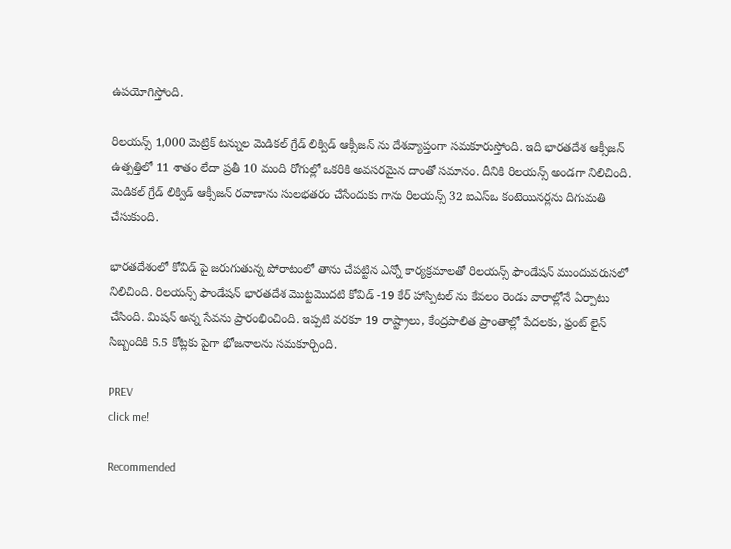ఉపయోగిస్తోంది.

రిలయన్స్ 1,000 మెట్రిక్ టన్నుల మెడికల్ గ్రేడ్ లిక్విడ్ ఆక్సీజన్ ను దేశవ్యాప్తంగా సమకూరుస్తోంది. ఇది భారతదేశ ఆక్సీజన్ ఉత్పత్తిలో 11 శాతం లేదా ప్రతీ 10 మంది రోగుల్లో ఒకరికి అవసరమైన దాంతో సమానం. దీనికి రిలయన్స్ అండగా నిలిచింది.  మెడికల్ గ్రేడ్ లిక్విడ్ ఆక్సీజన్ రవాణాను సులభతరం చేసేందుకు గాను రిలయన్స్ 32 ఐఎస్ఒ కంటెయినర్లను దిగుమతి చేసుకుంది.

భారతదేశంలో కోవిడ్ పై జరుగుతున్న పోరాటంలో తాను చేపట్టిన ఎన్నో కార్యక్రమాలతో రిలయన్స్ ఫౌండేషన్ ముందువరుసలో నిలిచింది. రిలయన్స్ ఫౌండేషన్ భారతదేశ మొట్టమొదటి కోవిడ్ -19 కేర్ హాస్పిటల్ ను కేవలం రెండు వారాల్లోనే ఏర్పాటు చేసింది. మిషన్ అన్న సేవను ప్రారంభించింది. ఇప్పటి వరకూ 19 రాష్ట్రాలు, కేంద్రపాలిత ప్రాంతాల్లో పేదలకు, ఫ్రంట్ లైన్ సిబ్బందికి 5.5 కోట్లకు పైగా భోజనాలను సమకూర్చింది.

PREV
click me!

Recommended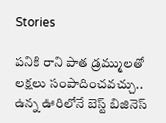Stories

ప‌నికి రాని పాత డ్ర‌మ్ముల‌తో ల‌క్ష‌లు సంపాదించ‌వ‌చ్చు.. ఉన్న ఊరిలోనే బెస్ట్ బిజినెస్‌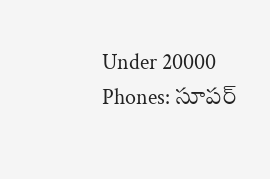Under 20000 Phones: సూపర్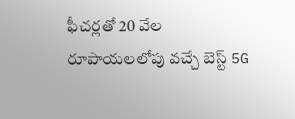ఫీచర్లతో 20 వేల రూపాయలలోపు వచ్చే బెస్ట్ 5G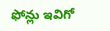ఫోన్లు ఇవిగో